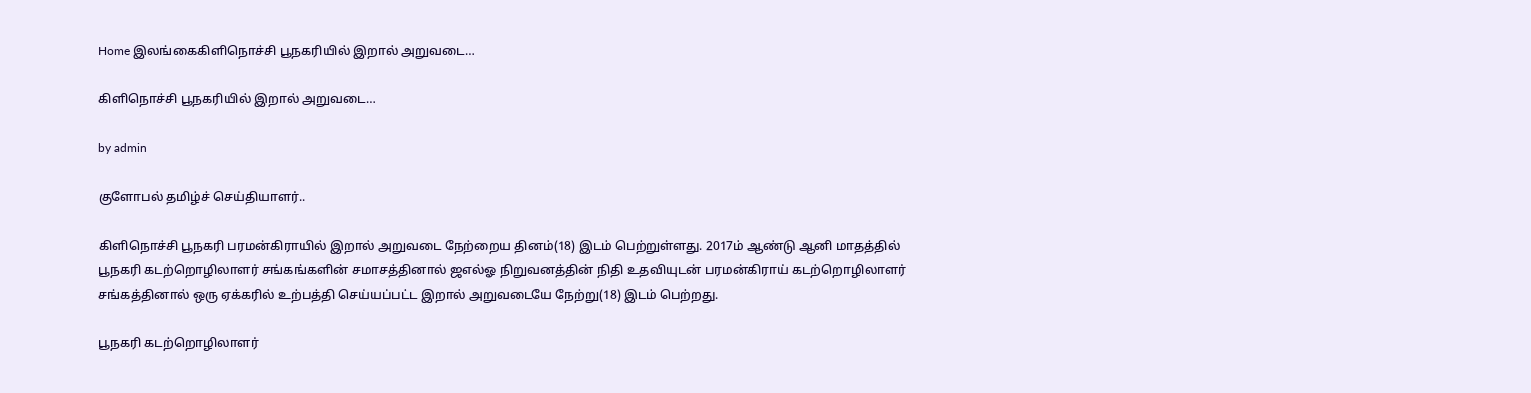Home இலங்கைகிளிநொச்சி பூநகரியில் இறால் அறுவடை…

கிளிநொச்சி பூநகரியில் இறால் அறுவடை…

by admin

குளோபல் தமிழ்ச் செய்தியாளர்..

கிளிநொச்சி பூநகரி பரமன்கிராயில் இறால் அறுவடை நேற்றைய தினம்(18) இடம் பெற்றுள்ளது. 2017ம் ஆண்டு ஆனி மாதத்தில் பூநகரி கடற்றொழிலாளர் சங்கங்களின் சமாசத்தினால் ஜஎல்ஓ நிறுவனத்தின் நிதி உதவியுடன் பரமன்கிராய் கடற்றொழிலாளர் சங்கத்தினால் ஒரு ஏக்கரில் உற்பத்தி செய்யப்பட்ட இறால் அறுவடையே நேற்று(18) இடம் பெற்றது.

பூநகரி கடற்றொழிலாளர்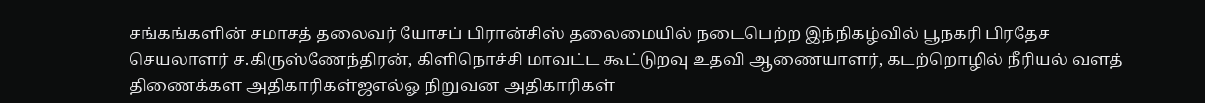சங்கங்களின் சமாசத் தலைவர் யோசப் பிரான்சிஸ் தலைமையில் நடைபெற்ற இந்நிகழ்வில் பூநகரி பிரதேச செயலாளர் ச.கிருஸ்ணேந்திரன், கிளிநொச்சி மாவட்ட கூட்டுறவு உதவி ஆணையாளர், கடற்றொழில் நீரியல் வளத் திணைக்கள அதிகாரிகள்ஜஎல்ஓ நிறுவன அதிகாரிகள்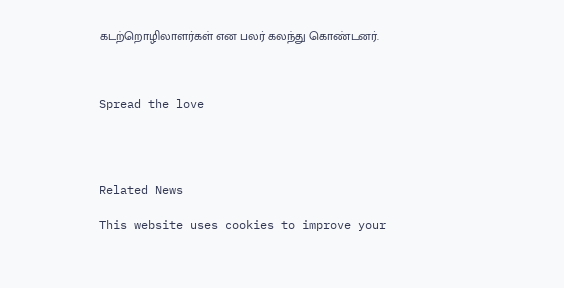கடற்றொழிலாளர்கள் என பலர் கலந்து கொண்டனர்.



Spread the love




Related News

This website uses cookies to improve your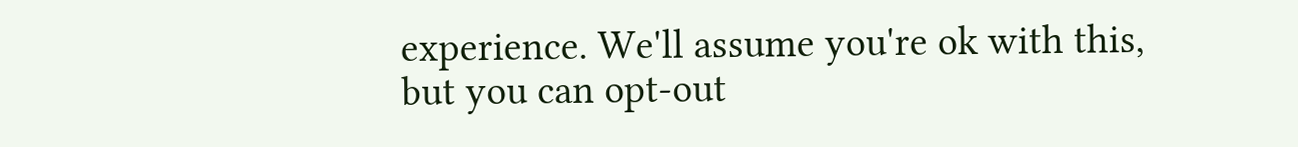experience. We'll assume you're ok with this, but you can opt-out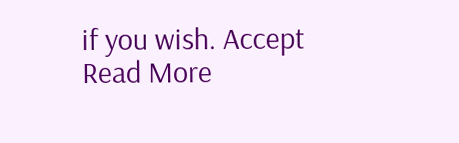if you wish. Accept Read More